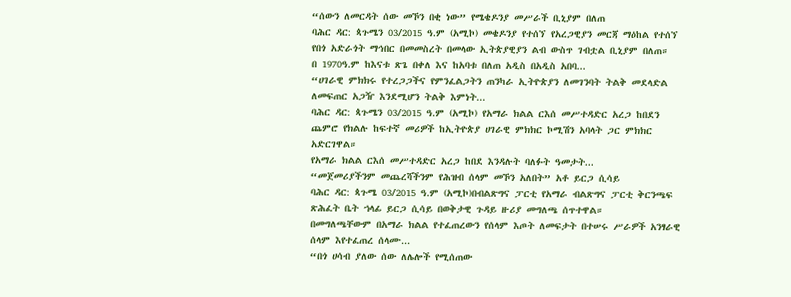“ሰውን ለመርዳት ሰው መኾን በቂ ነው” የሜቄዶንያ መሥራች ቢኒያም በለጠ
ባሕር ዳር: ጳጉሜን 03/2015 ዓ.ም (አሚኮ) መቄዶንያ የተሰኘ የአረጋዊያን መርጃ ማዕከል የተሰኘ የበጎ አድራጎት ማኅበር በመመስረት በመላው ኢትጵያዊያን ልብ ውስጥ ገብቷል ቢኒያም በለጠ።
በ 1970ዓ.ም ከእናቱ ጽጌ በቀለ እና ከአባቱ በለጠ አዲስ በአዲስ አበባ...
“ሀገራዊ ምክክሩ የተረጋጋችና የምንፈልጋትን ጠንካራ ኢትዮጵያን ለመገንባት ትልቅ መደላድል ለመፍጠር አጋዥ እንደሚሆን ትልቅ እምነት...
ባሕር ዳር: ጳጉሜን 03/2015 ዓ.ም (አሚኮ) የአማራ ክልል ርእሰ መሥተዳድር አረጋ ከበደን ጨምሮ የክልሉ ከፍተኛ መሪዎች ከኢትዮጵያ ሀገራዊ ምክክር ኮሚሽን አባላት ጋር ምክክር አድርገዋል።
የአማራ ክልል ርእሰ መሥተዳድር አረጋ ከበደ እንዳሉት ባለፉት ዓመታት...
“መጀመሪያችንም መጨረሻችንም የሕዝብ ሰላም መኾን አለበት” አቶ ይርጋ ሲሳይ
ባሕር ዳር: ጳጉሜ 03/2015 ዓ.ም (አሚኮ)በብልጽግና ፓርቲ የአማራ ብልጽግና ፓርቲ ቅርንጫፍ ጽሕፈት ቤት ኀላፊ ይርጋ ሲሳይ በወቅታዊ ጉዳይ ዙሪያ መግለጫ ሰጥተዋል።
በመግለጫቸውም በአማራ ክልል የተፈጠረውን የሰላም እጦት ለመፍታት በተሠሩ ሥራዎች አንፃራዊ ሰላም እየተፈጠረ ሰላሙ...
“በጎ ሀሳብ ያለው ሰው ለሌሎች የሚሰጠው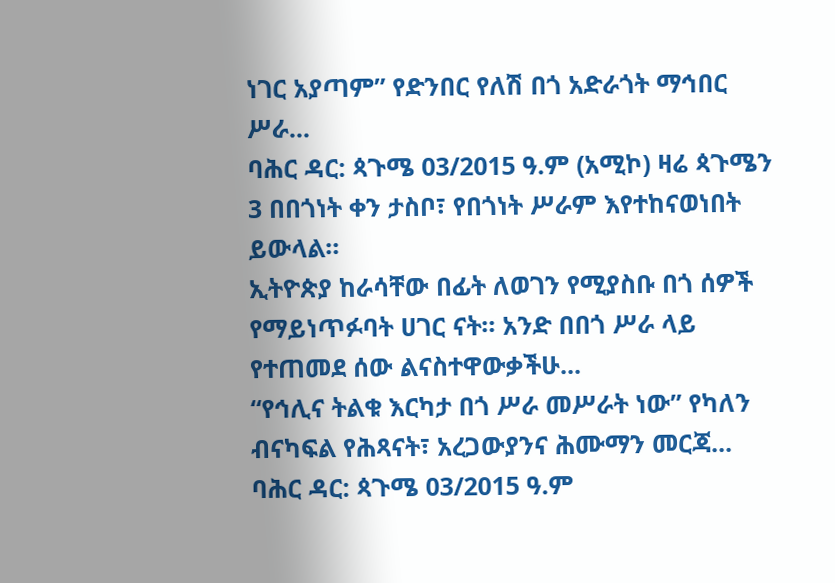ነገር አያጣም” የድንበር የለሽ በጎ አድራጎት ማኅበር ሥራ...
ባሕር ዳር: ጳጉሜ 03/2015 ዓ.ም (አሚኮ) ዛሬ ጳጉሜን 3 በበጎነት ቀን ታስቦ፣ የበጎነት ሥራም እየተከናወነበት ይውላል።
ኢትዮጵያ ከራሳቸው በፊት ለወገን የሚያስቡ በጎ ሰዎች የማይነጥፉባት ሀገር ናት። አንድ በበጎ ሥራ ላይ የተጠመደ ሰው ልናስተዋውቃችሁ...
“የኅሊና ትልቁ እርካታ በጎ ሥራ መሥራት ነው” የካለን ብናካፍል የሕጻናት፣ አረጋውያንና ሕሙማን መርጃ...
ባሕር ዳር: ጳጉሜ 03/2015 ዓ.ም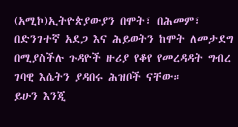(አሚኮ)ኢትዮጵያውያን በሞት፣ በሕመም፣ በድንገተኛ አደጋ እና ሕይወትን ከሞት ለመታደግ በሚያስችሉ ጉዳዮች ዙሪያ የቆየ የመረዳዳት ግብረ ገባዊ እሴትን ያዳበሩ ሕዝቦች ናቸው።
ይሁን እንጂ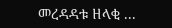መረዳዳቱ ዘላቂ ...